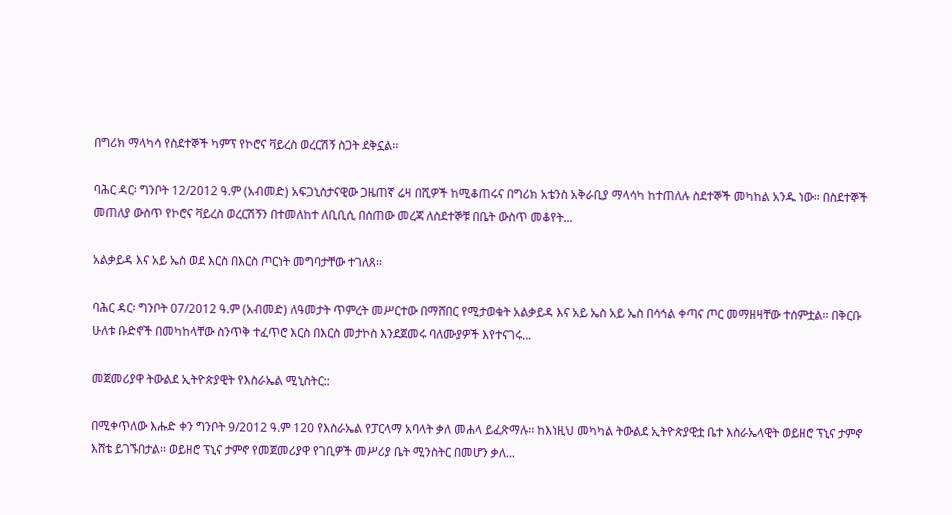በግሪክ ማላካሳ የስደተኞች ካምፕ የኮሮና ቫይረስ ወረርሽኝ ስጋት ደቅኗል፡፡

ባሕር ዳር፡ ግንቦት 12/2012 ዓ.ም (አብመድ) አፍጋኒስታናዊው ጋዜጠኛ ሬዛ በሺዎች ከሚቆጠሩና በግሪክ አቴንስ አቅራቢያ ማላሳካ ከተጠለሉ ስደተኞች መካከል አንዱ ነው፡፡ በስደተኞች መጠለያ ውስጥ የኮሮና ቫይረስ ወረርሽኝን በተመለከተ ለቢቢሲ በሰጠው መረጃ ለስደተኞቹ በቤት ውስጥ መቆየት...

አልቃይዳ እና አይ ኤስ ወደ እርስ በእርስ ጦርነት መግባታቸው ተገለጸ፡፡

ባሕር ዳር፡ ግንቦት 07/2012 ዓ.ም (አብመድ) ለዓመታት ጥምረት መሥርተው በማሸበር የሚታወቁት አልቃይዳ እና አይ ኤስ አይ ኤስ በሳኅል ቀጣና ጦር መማዘዛቸው ተሰምቷል፡፡ በቅርቡ ሁለቱ ቡድኖች በመካከላቸው ስንጥቅ ተፈጥሮ እርስ በእርስ መታኮስ እንደጀመሩ ባለሙያዎች እየተናገሩ...

መጀመሪያዋ ትውልደ ኢትዮጵያዊት የእስራኤል ሚኒስትር::

በሚቀጥለው እሑድ ቀን ግንቦት 9/2012 ዓ.ም 120 የእስራኤል የፓርላማ አባላት ቃለ መሐላ ይፈጽማሉ፡፡ ከእነዚህ መካካል ትውልደ ኢትዮጵያዊቷ ቤተ እስራኤላዊት ወይዘሮ ፕኒና ታምኖ እሸቴ ይገኙበታል፡፡ ወይዘሮ ፕኒና ታምኖ የመጀመሪያዋ የገቢዎች መሥሪያ ቤት ሚንስትር በመሆን ቃለ...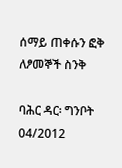ሰማይ ጠቀሱን ፎቅ ለፆመኞች ስንቅ

ባሕር ዳር፡ ግንቦት 04/2012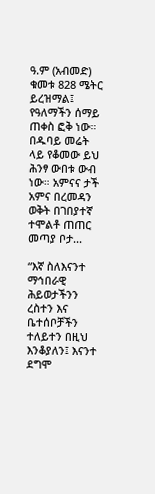ዓ.ም (አብመድ) ቁመቱ 828 ሜትር ይረዝማል፤ የዓለማችን ሰማይ ጠቀስ ፎቅ ነው። በዱባይ መሬት ላይ የቆመው ይህ ሕንፃ ውበቱ ውብ ነው። አምናና ታች አምና በረመዳን ወቅት በገበያተኛ ተሞልቶ ጠጠር መጣያ ቦታ...

“እኛ ስለእናንተ ማኅበራዊ ሕይወታችንን ረስተን እና ቤተሰቦቻችን ተለይተን በዚህ እንቆያለን፤ እናንተ ደግሞ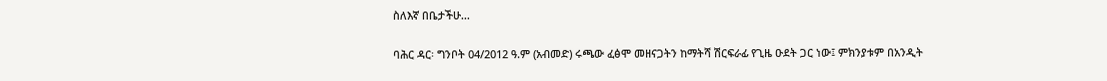ስለእኛ በቤታችሁ...

ባሕር ዳር፡ ግንቦት 04/2012 ዓ.ም (አብመድ) ሩጫው ፈፅሞ መዘናጋትን ከማትሻ ሽርፍራፊ የጊዜ ዑደት ጋር ነው፤ ምክንያቱም በአንዲት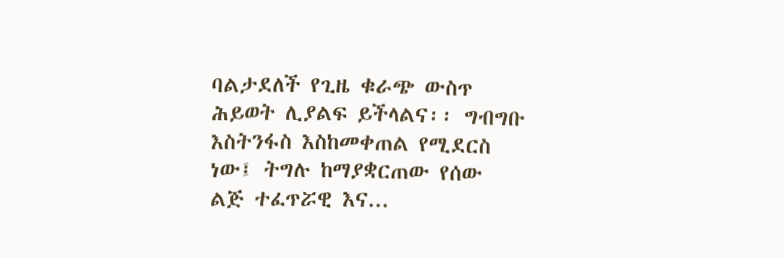ባልታደለች የጊዜ ቁራጭ ውስጥ ሕይወት ሊያልፍ ይችላልና፡፡ ግብግቡ እስትንፋስ እስከመቀጠል የሚደርስ ነው፤ ትግሉ ከማያቋርጠው የሰው ልጅ ተፈጥሯዊ እና...